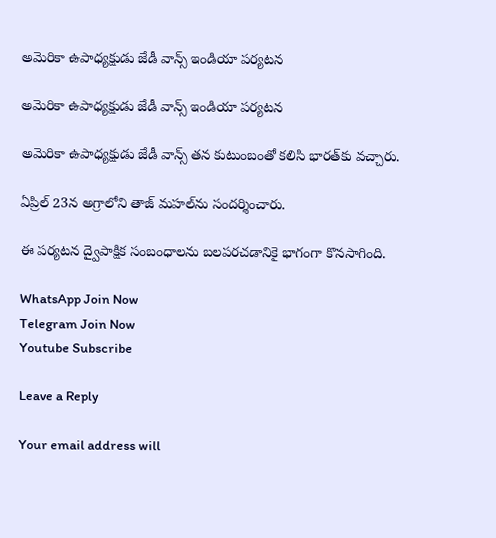అమెరికా ఉపాధ్యక్షుడు జేడీ వాన్స్‌ ఇండియా పర్యటన

అమెరికా ఉపాధ్యక్షుడు జేడీ వాన్స్‌ ఇండియా పర్యటన

అమెరికా ఉపాధ్యక్షుడు జేడీ వాన్స్ తన కుటుంబంతో కలిసి భారత్‌కు వచ్చారు.

ఏప్రిల్ 23న అగ్రాలోని తాజ్ మహల్‌ను సందర్శించారు.

ఈ పర్యటన ద్వైపాక్షిక సంబంధాలను బలపరచడానికై భాగంగా కొనసాగింది.

WhatsApp Join Now
Telegram Join Now
Youtube Subscribe

Leave a Reply

Your email address will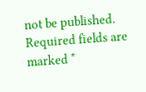not be published. Required fields are marked *